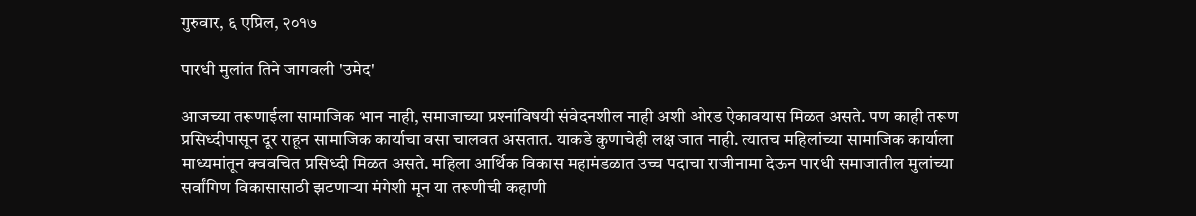गुरुवार, ६ एप्रिल, २०१७

पारधी मुलांत तिने जागवली 'उमेद'

आजच्या तरूणाईला सामाजिक भान नाही, समाजाच्या प्रश्‍नांविषयी संवेदनशील नाही अशी ओरड ऐकावयास मिळत असते. पण काही तरूण प्रसिध्दीपासून दूर राहून सामाजिक कार्याचा वसा चालवत असतात. याकडे कुणाचेही लक्ष जात नाही. त्यातच महिलांच्या सामाजिक कार्याला माध्यमांतून क्ववचित प्रसिध्दी मिळत असते. महिला आर्थिक विकास महामंडळात उच्च पदाचा राजीनामा देऊन पारधी समाजातील मुलांच्या सर्वांगिण विकासासाठी झटणार्‍या मंगेशी मून या तरूणीची कहाणी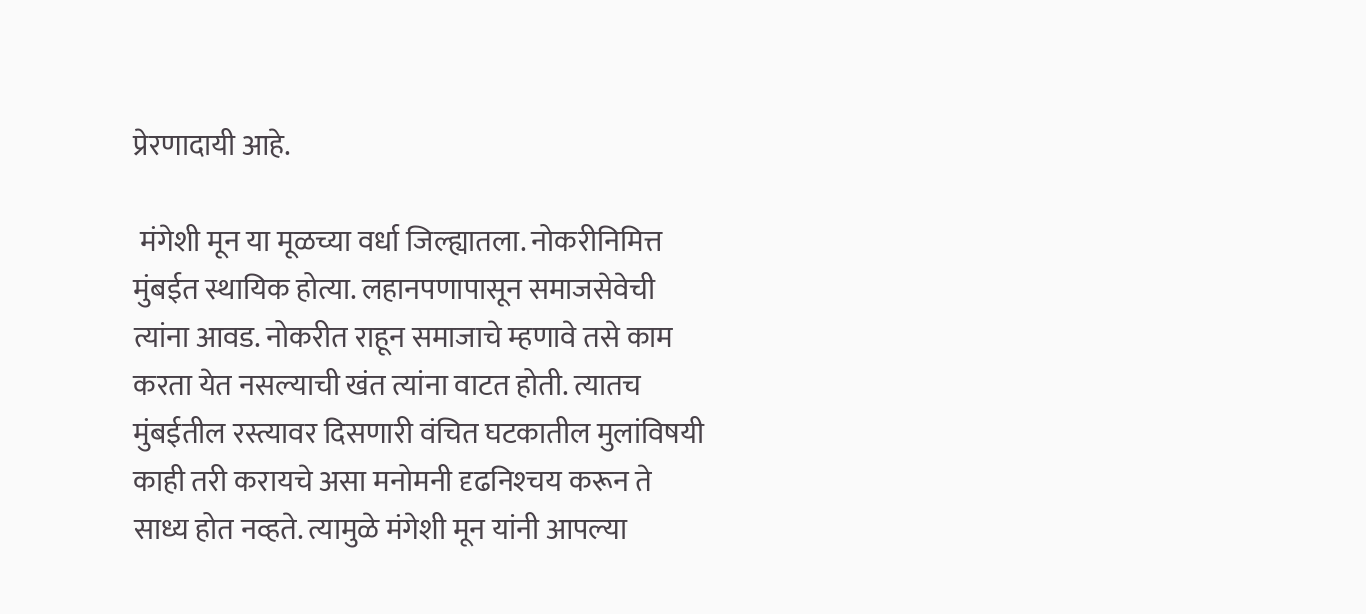प्रेरणादायी आहे.

 मंगेशी मून या मूळच्या वर्धा जिल्ह्यातला. नोकरीनिमित्त मुंबईत स्थायिक होत्या. लहानपणापासून समाजसेवेची त्यांना आवड. नोकरीत राहून समाजाचे म्हणावे तसे काम करता येत नसल्याची खंत त्यांना वाटत होती. त्यातच मुंबईतील रस्त्यावर दिसणारी वंचित घटकातील मुलांविषयी काही तरी करायचे असा मनोमनी दृढनिश्‍चय करून ते साध्य होत नव्हते. त्यामुळे मंगेशी मून यांनी आपल्या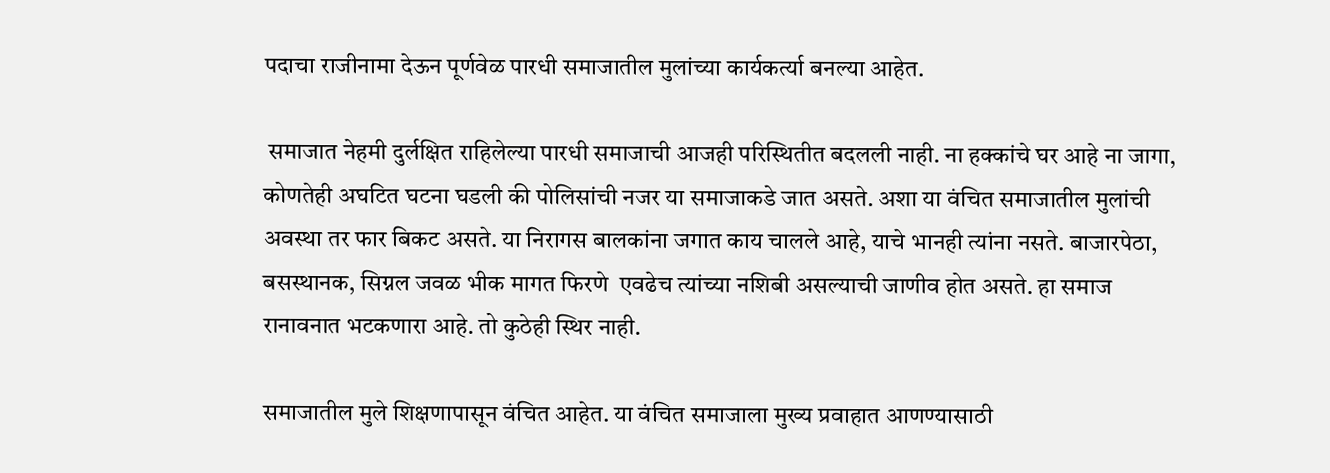पदाचा राजीनामा देऊन पूर्णवेळ पारधी समाजातील मुलांच्या कार्यकर्त्या बनल्या आहेत.

 समाजात नेहमी दुर्लक्षित राहिलेल्या पारधी समाजाची आजही परिस्थितीत बदलली नाही. ना हक्कांचे घर आहे ना जागा, कोणतेही अघटित घटना घडली की पोलिसांची नजर या समाजाकडे जात असते. अशा या वंचित समाजातील मुलांची अवस्था तर फार बिकट असते. या निरागस बालकांना जगात काय चालले आहे, याचे भानही त्यांना नसते. बाजारपेठा, बसस्थानक, सिग्नल जवळ भीक मागत फिरणे  एवढेच त्यांच्या नशिबी असल्याची जाणीव होत असते. हा समाज रानावनात भटकणारा आहे. तो कुठेही स्थिर नाही.

समाजातील मुले शिक्षणापासून वंचित आहेत. या वंचित समाजाला मुख्य प्रवाहात आणण्यासाठी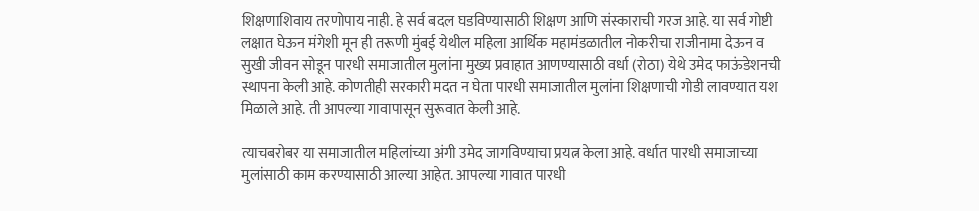शिक्षणाशिवाय तरणोपाय नाही. हे सर्व बदल घडविण्यासाठी शिक्षण आणि संस्काराची गरज आहे. या सर्व गोष्टी लक्षात घेऊन मंगेशी मून ही तरूणी मुंबई येथील महिला आर्थिक महामंडळातील नोकरीचा राजीनामा देऊन व सुखी जीवन सोडून पारधी समाजातील मुलांना मुख्य प्रवाहात आणण्यासाठी वर्धा (रोठा) येथे उमेद फाऊंडेशनची स्थापना केली आहे. कोणतीही सरकारी मदत न घेता पारधी समाजातील मुलांना शिक्षणाची गोडी लावण्यात यश मिळाले आहे. ती आपल्या गावापासून सुरूवात केली आहे.

त्याचबरोबर या समाजातील महिलांच्या अंगी उमेद जागविण्याचा प्रयत्न केला आहे. वर्धात पारधी समाजाच्या  मुलांसाठी काम करण्यासाठी आल्या आहेत. आपल्या गावात पारधी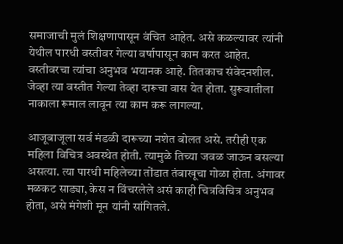समाजाची मुलं शिक्षणापासून वंचित आहेत. असे कळल्यावर त्यांनी येथील पारधी वस्तीवर गेल्या वर्षापासून काम करत आहेत. वस्तीवरचा त्यांचा अनुभव भयानक आहे. तितकाच संवेदनशील.
जेव्हा त्या वस्तीत गेल्या तेव्हा दारूचा वास येत होता. सुरूवातीला नाकाला रूमाल लावून त्या काम करू लागल्या.

आजूबाजूला सर्व मंडळी दारूच्या नशेत बोलत असे. तरीही एक महिला विचित्र अवस्थेत होती. त्यामुळे तिच्या जवळ जाऊन बसल्या असत्या. त्या पारधी महिलेच्या तोंडात तंबाखूचा गोळा होता. अंगावर मळकट साड्या, केस न विंचरलेले असं काही चित्रविचित्र अनुभव होता, असे मंगेशी मून यांनी सांगितले.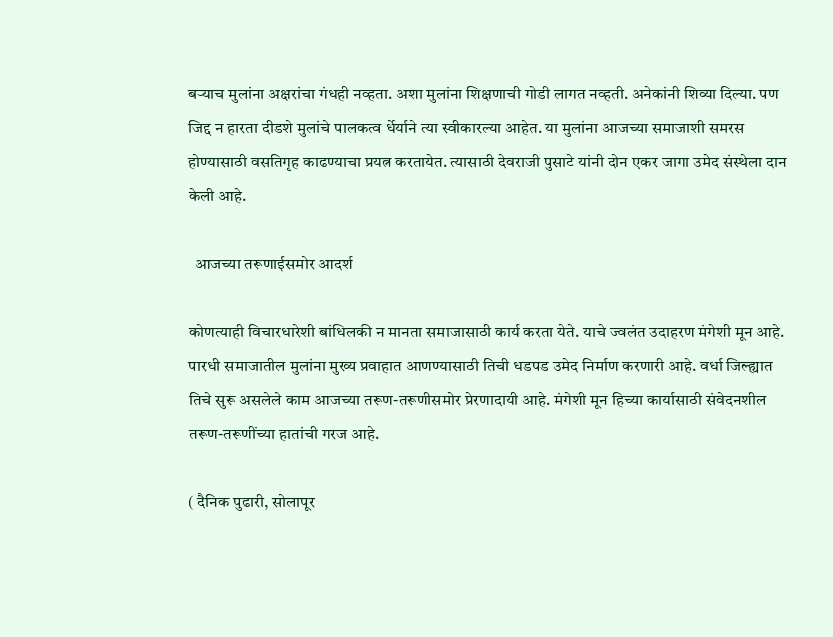बर्‍याच मुलांना अक्षरांचा गंधही नव्हता. अशा मुलांना शिक्षणाची गोडी लागत नव्हती. अनेकांनी शिव्या दिल्या. पण जिद्द न हारता दीडशे मुलांचे पालकत्व र्धेर्याने त्या स्वीकारल्या आहेत. या मुलांना आजच्या समाजाशी समरस होण्यासाठी वसतिगृह काढण्याचा प्रयत्न करतायेत. त्यासाठी देवराजी पुसाटे यांनी दोन एकर जागा उमेद संस्थेला दान केली आहे.

  आजच्या तरूणाईसमोर आदर्श

कोणत्याही विचारधारेशी बांधिलकी न मानता समाजासाठी कार्य करता येते. याचे ज्वलंत उदाहरण मंगेशी मून आहे. पारधी समाजातील मुलांना मुख्य प्रवाहात आणण्यासाठी तिची धडपड उमेद निर्माण करणारी आहे. वर्धा जिल्ह्यात तिचे सुरू असलेले काम आजच्या तरूण-तरूणीसमोर प्रेरणादायी आहे. मंगेशी मून हिच्या कार्यासाठी संवेदनशील  तरूण-तरूणींच्या हातांची गरज आहे.

( दैनिक पुढारी, सोलापूर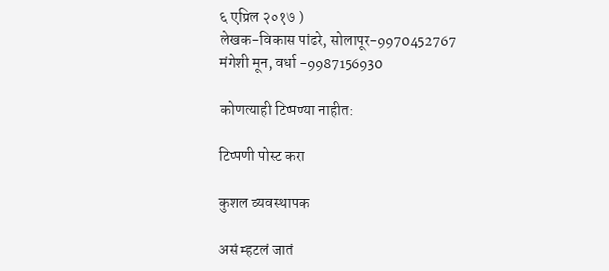६ एप्रिल २०१७ )
लेखक-विकास पांढरे, सोलापूर-9970452767
मंगेशी मून, वर्धा -9987156930

कोणत्याही टिप्पण्‍या नाहीत:

टिप्पणी पोस्ट करा

कुशल व्यवस्थापक

असं म्हटलं जातं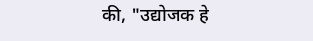की, "उद्योजक हे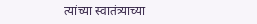त्यांच्या स्वातंत्र्याच्या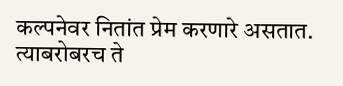कल्पनेवर नितांत प्रेम करणारे असतात. त्याबरोबरच ते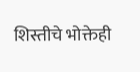शिस्तीचे भोक्तेही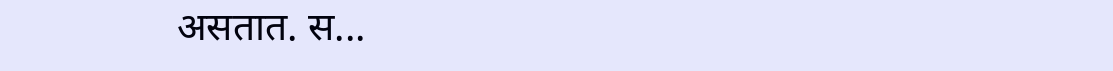असतात. स...